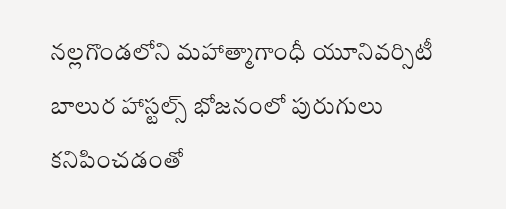నల్లగొండలోని మహాత్మాగాంధీ యూనివర్సిటీ బాలుర హాస్టల్స్ భోజనంలో పురుగులు కనిపించడంతో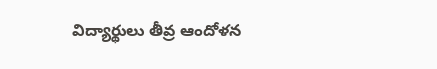విద్యార్థులు తీవ్ర ఆందోళన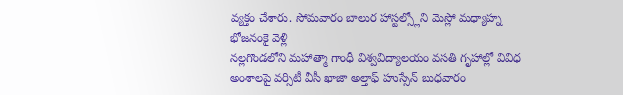వ్యక్తం చేశారు. సోమవారం బాలుర హాస్టల్స్లోని మెస్లో మధ్యాహ్న భోజనంకై వెళ్లి
నల్లగొండలోని మహాత్మా గాంధీ విశ్వవిద్యాలయం వసతి గృహాల్లో వివిధ అంశాలపై వర్సిటీ వీసీ ఖాజా అల్తాఫ్ హుస్సేన్ బుధవారం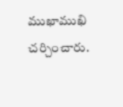ముఖాముఖి చర్చించారు.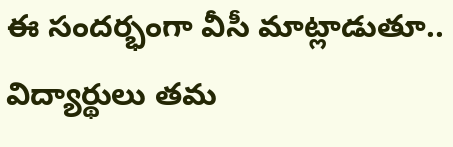ఈ సందర్భంగా వీసీ మాట్లాడుతూ.. విద్యార్థులు తమ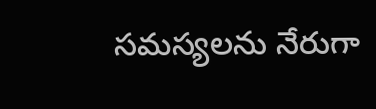సమస్యలను నేరుగా